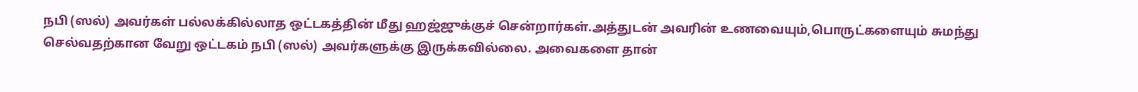நபி (ஸல்) அவர்கள் பல்லக்கில்லாத ஒட்டகத்தின் மீது ஹஜ்ஜுக்குச் சென்றார்கள்.அத்துடன் அவரின் உணவையும்,பொருட்களையும் சுமந்து செல்வதற்கான வேறு ஒட்டகம் நபி (ஸல்) அவர்களுக்கு இருக்கவில்லை. அவைகளை தான்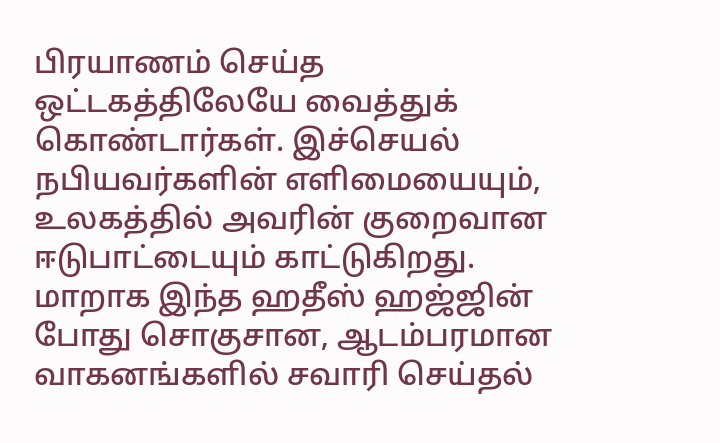பிரயாணம் செய்த ஒட்டகத்திலேயே வைத்துக் கொண்டார்கள். இச்செயல் நபியவர்களின் எளிமையையும், உலகத்தில் அவரின் குறைவான ஈடுபாட்டையும் காட்டுகிறது. மாறாக இந்த ஹதீஸ் ஹஜ்ஜின் போது சொகுசான, ஆடம்பரமான வாகனங்களில் சவாரி செய்தல்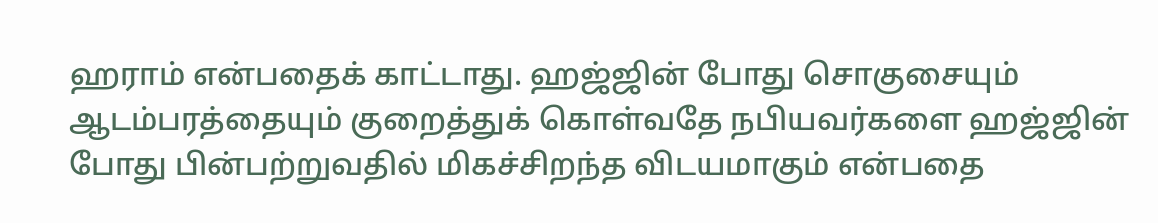ஹராம் என்பதைக் காட்டாது. ஹஜ்ஜின் போது சொகுசையும் ஆடம்பரத்தையும் குறைத்துக் கொள்வதே நபியவர்களை ஹஜ்ஜின் போது பின்பற்றுவதில் மிகச்சிறந்த விடயமாகும் என்பதை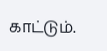காட்டும்.